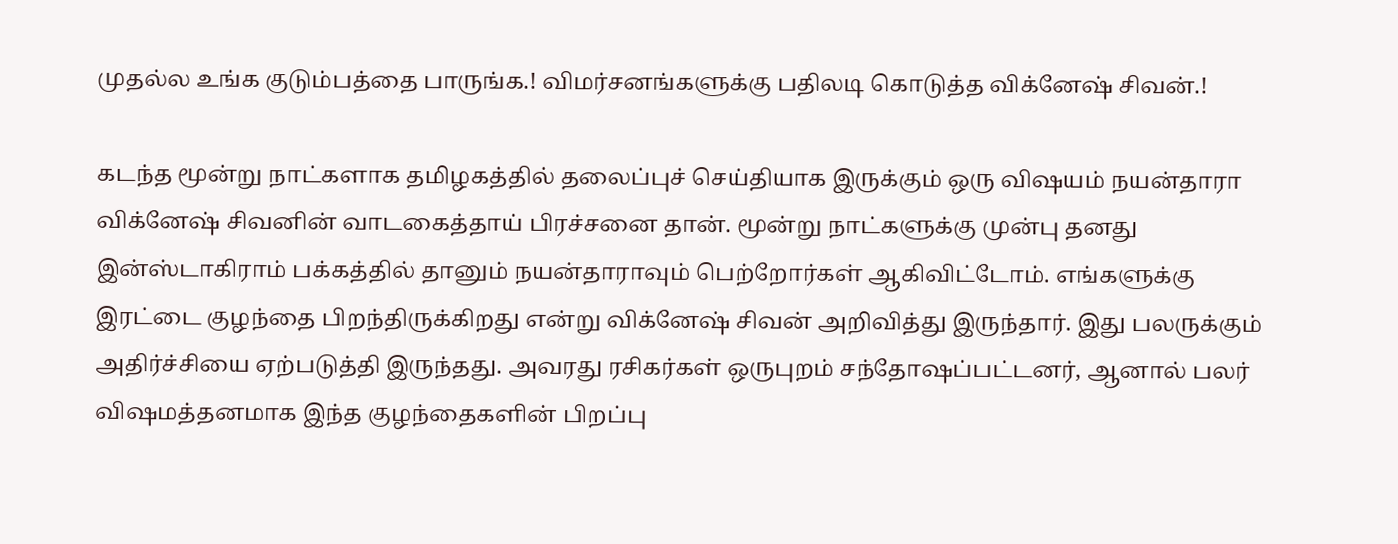முதல்ல உங்க குடும்பத்தை பாருங்க.! விமர்சனங்களுக்கு பதிலடி கொடுத்த விக்னேஷ் சிவன்.!

கடந்த மூன்று நாட்களாக தமிழகத்தில் தலைப்புச் செய்தியாக இருக்கும் ஒரு விஷயம் நயன்தாரா விக்னேஷ் சிவனின் வாடகைத்தாய் பிரச்சனை தான். மூன்று நாட்களுக்கு முன்பு தனது இன்ஸ்டாகிராம் பக்கத்தில் தானும் நயன்தாராவும் பெற்றோர்கள் ஆகிவிட்டோம். எங்களுக்கு இரட்டை குழந்தை பிறந்திருக்கிறது என்று விக்னேஷ் சிவன் அறிவித்து இருந்தார். இது பலருக்கும் அதிர்ச்சியை ஏற்படுத்தி இருந்தது. அவரது ரசிகர்கள் ஒருபுறம் சந்தோஷப்பட்டனர், ஆனால் பலர் விஷமத்தனமாக இந்த குழந்தைகளின் பிறப்பு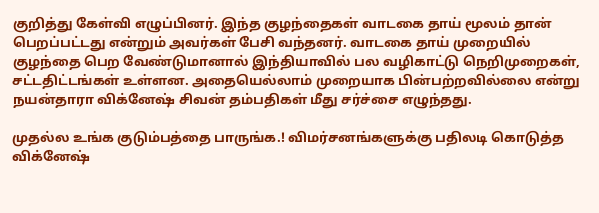குறித்து கேள்வி எழுப்பினர். இந்த குழந்தைகள் வாடகை தாய் மூலம் தான் பெறப்பட்டது என்றும் அவர்கள் பேசி வந்தனர். வாடகை தாய் முறையில் குழந்தை பெற வேண்டுமானால் இந்தியாவில் பல வழிகாட்டு நெறிமுறைகள், சட்டதிட்டங்கள் உள்ளன. அதையெல்லாம் முறையாக பின்பற்றவில்லை என்று நயன்தாரா விக்னேஷ் சிவன் தம்பதிகள் மீது சர்ச்சை எழுந்தது.

முதல்ல உங்க குடும்பத்தை பாருங்க.! விமர்சனங்களுக்கு பதிலடி கொடுத்த விக்னேஷ்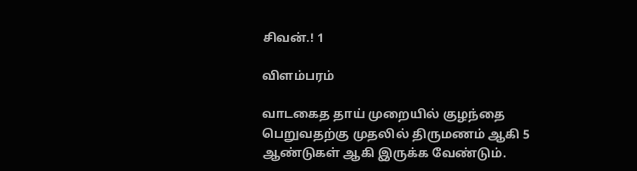சிவன்.! 1

விளம்பரம்

வாடகைத தாய் முறையில் குழந்தை பெறுவதற்கு முதலில் திருமணம் ஆகி 5 ஆண்டுகள் ஆகி இருக்க வேண்டும்.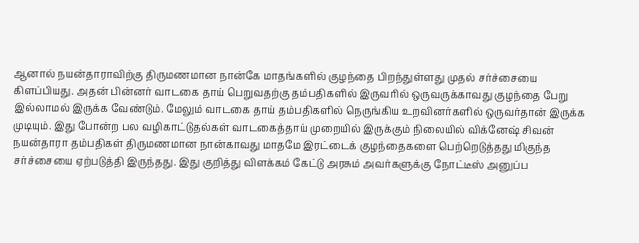ஆனால் நயன்தாராவிற்கு திருமணமான நான்கே மாதங்களில் குழந்தை பிறந்துள்ளது முதல் சர்ச்சையை கிளப்பியது. அதன் பின்னர் வாடகை தாய் பெறுவதற்கு தம்பதிகளில் இருவரில் ஒருவருக்காவது குழந்தை பேறு இல்லாமல் இருக்க வேண்டும். மேலும் வாடகை தாய் தம்பதிகளில் நெருங்கிய உறவினர்களில் ஒருவர்தான் இருக்க முடியும். இது போன்ற பல வழிகாட்டுதல்கள் வாடகைத்தாய் முறையில் இருக்கும் நிலையில் விக்னேஷ் சிவன் நயன்தாரா தம்பதிகள் திருமணமான நான்காவது மாதமே இரட்டைக் குழந்தைகளை பெற்றெடுத்தது மிகுந்த சர்ச்சையை ஏற்படுத்தி இருந்தது. இது குறித்து விளக்கம் கேட்டு அரசும் அவர்களுக்கு நோட்டீஸ் அனுப்ப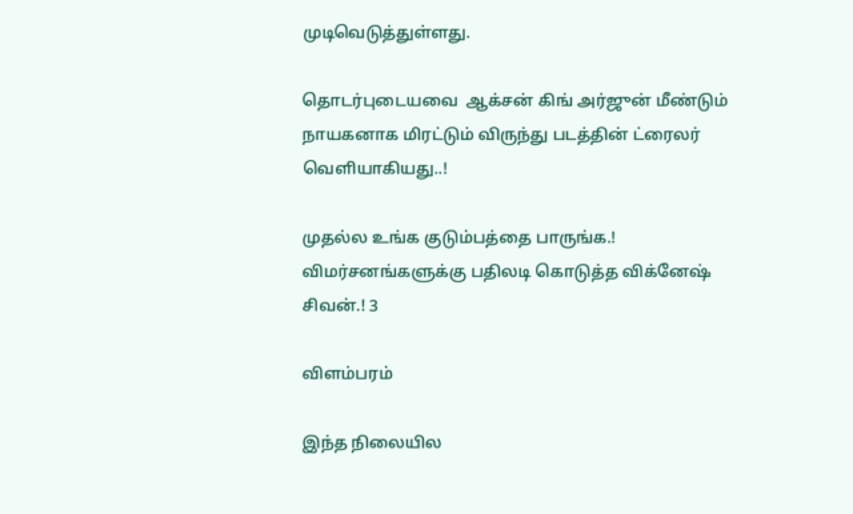முடிவெடுத்துள்ளது.

தொடர்புடையவை  ஆக்சன் கிங் அர்ஜுன் மீண்டும் நாயகனாக மிரட்டும் விருந்து படத்தின் ட்ரைலர் வெளியாகியது..!

முதல்ல உங்க குடும்பத்தை பாருங்க.! விமர்சனங்களுக்கு பதிலடி கொடுத்த விக்னேஷ் சிவன்.! 3

விளம்பரம்

இந்த நிலையில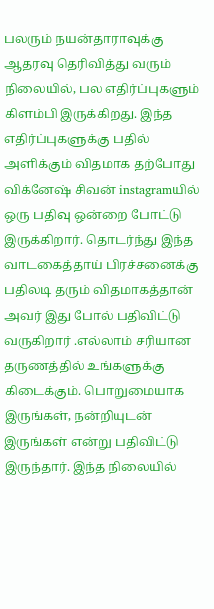பலரும் நயன்தாராவுக்கு ஆதரவு தெரிவித்து வரும் நிலையில், பல எதிர்ப்புகளும் கிளம்பி இருக்கிறது. இந்த எதிர்ப்புகளுக்கு பதில் அளிக்கும் விதமாக தற்போது விக்னேஷ் சிவன் instagramயில் ஒரு பதிவு ஒன்றை போட்டு இருக்கிறார். தொடர்ந்து இந்த வாடகைத்தாய் பிரச்சனைக்கு பதிலடி தரும் விதமாகத்தான் அவர் இது போல் பதிவிட்டு வருகிறார் .எல்லாம் சரியான தருணத்தில் உங்களுக்கு கிடைக்கும். பொறுமையாக இருங்கள், நன்றியுடன் இருங்கள் என்று பதிவிட்டு இருந்தார். இந்த நிலையில்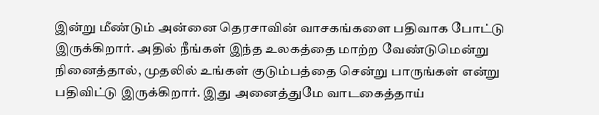இன்று மீண்டும் அன்னை தெரசாவின் வாசகங்களை பதிவாக போட்டு இருக்கிறார். அதில் நீங்கள் இந்த உலகத்தை மாற்ற வேண்டுமென்று நினைத்தால், முதலில் உங்கள் குடும்பத்தை சென்று பாருங்கள் என்று பதிவிட்டு இருக்கிறார். இது அனைத்துமே வாடகைத்தாய்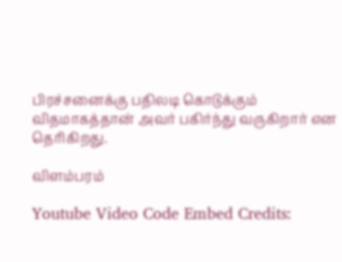பிரச்சனைக்கு பதிலடி கொடுக்கும் விதமாகத்தான் அவர் பகிர்ந்து வருகிறார் என தெரிகிறது.

விளம்பரம்

Youtube Video Code Embed Credits: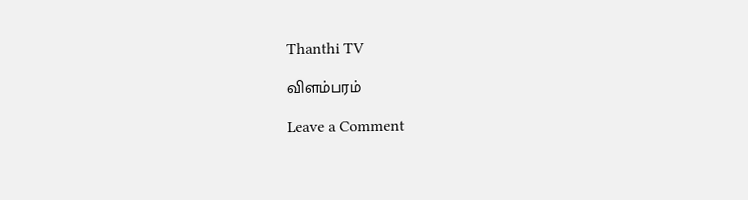Thanthi TV

விளம்பரம்

Leave a Comment